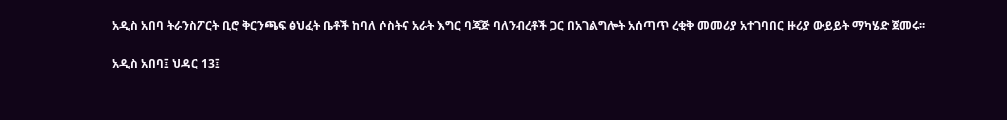አዲስ አበባ ትራንስፖርት ቢሮ ቅርንጫፍ ፅህፈት ቤቶች ከባለ ሶስትና አራት እግር ባጃጅ ባለንብረቶች ጋር በአገልግሎት አሰጣጥ ረቂቅ መመሪያ አተገባበር ዙሪያ ውይይት ማካሄድ ጀመሩ፡፡

አዲስ አበባ፤ ህዳር 13፤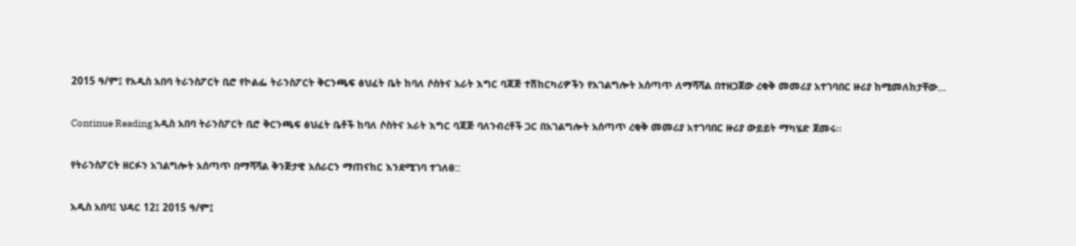2015 ዓ/ም፤ የአዲስ አበባ ትራንስፖርት ቢሮ የኮልፌ ትራንስፖርት ቅርንጫፍ ፅህፈት ቤት ከባለ ሶስትና አራት እግር ባጃጅ ተሽከርካሪዎችን የአገልግሎት አሰጣጥ ለማሻሻል በተዘጋጀው ረቂቅ መመሪያ አተገባበር ዙሪያ ከሚመለከታቸው…

Continue Reading አዲስ አበባ ትራንስፖርት ቢሮ ቅርንጫፍ ፅህፈት ቤቶች ከባለ ሶስትና አራት እግር ባጃጅ ባለንብረቶች ጋር በአገልግሎት አሰጣጥ ረቂቅ መመሪያ አተገባበር ዙሪያ ውይይት ማካሄድ ጀመሩ፡፡

የትራንስፖርት ዘርፉን አገልግሎት አሰጣጥ በማሻሻል ቅንጅታዊ አሰራርን ማጠናከር እንደሚገባ ተገለፀ::

አዲስ አበባ፤ ህዳር 12፤ 2015 ዓ/ም፤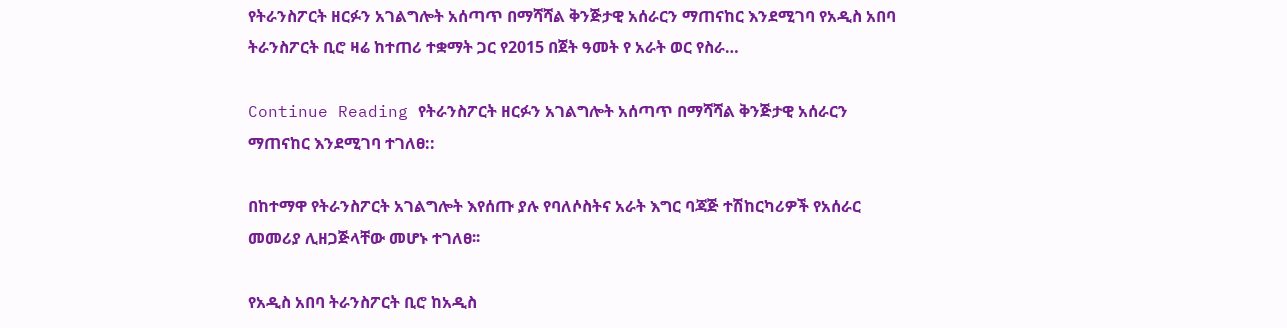የትራንስፖርት ዘርፉን አገልግሎት አሰጣጥ በማሻሻል ቅንጅታዊ አሰራርን ማጠናከር እንደሚገባ የአዲስ አበባ ትራንስፖርት ቢሮ ዛሬ ከተጠሪ ተቋማት ጋር የ2015 በጀት ዓመት የ አራት ወር የስራ…

Continue Reading የትራንስፖርት ዘርፉን አገልግሎት አሰጣጥ በማሻሻል ቅንጅታዊ አሰራርን ማጠናከር እንደሚገባ ተገለፀ::

በከተማዋ የትራንስፖርት አገልግሎት እየሰጡ ያሉ የባለሶስትና አራት እግር ባጃጅ ተሽከርካሪዎች የአሰራር መመሪያ ሊዘጋጅላቸው መሆኑ ተገለፀ፡፡

የአዲስ አበባ ትራንስፖርት ቢሮ ከአዲስ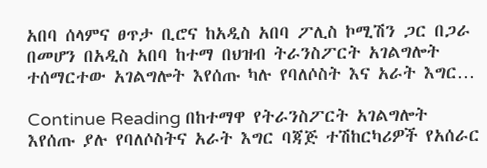አበባ ሰላምና ፀጥታ ቢሮና ከአዲስ አበባ ፖሊስ ኮሚሽን ጋር በጋራ በመሆን በአዲስ አበባ ከተማ በህዝብ ትራንስፖርት አገልግሎት ተሰማርተው አገልግሎት እየሰጡ ካሉ የባለሶስት እና አራት እግር…

Continue Reading በከተማዋ የትራንስፖርት አገልግሎት እየሰጡ ያሉ የባለሶስትና አራት እግር ባጃጅ ተሽከርካሪዎች የአሰራር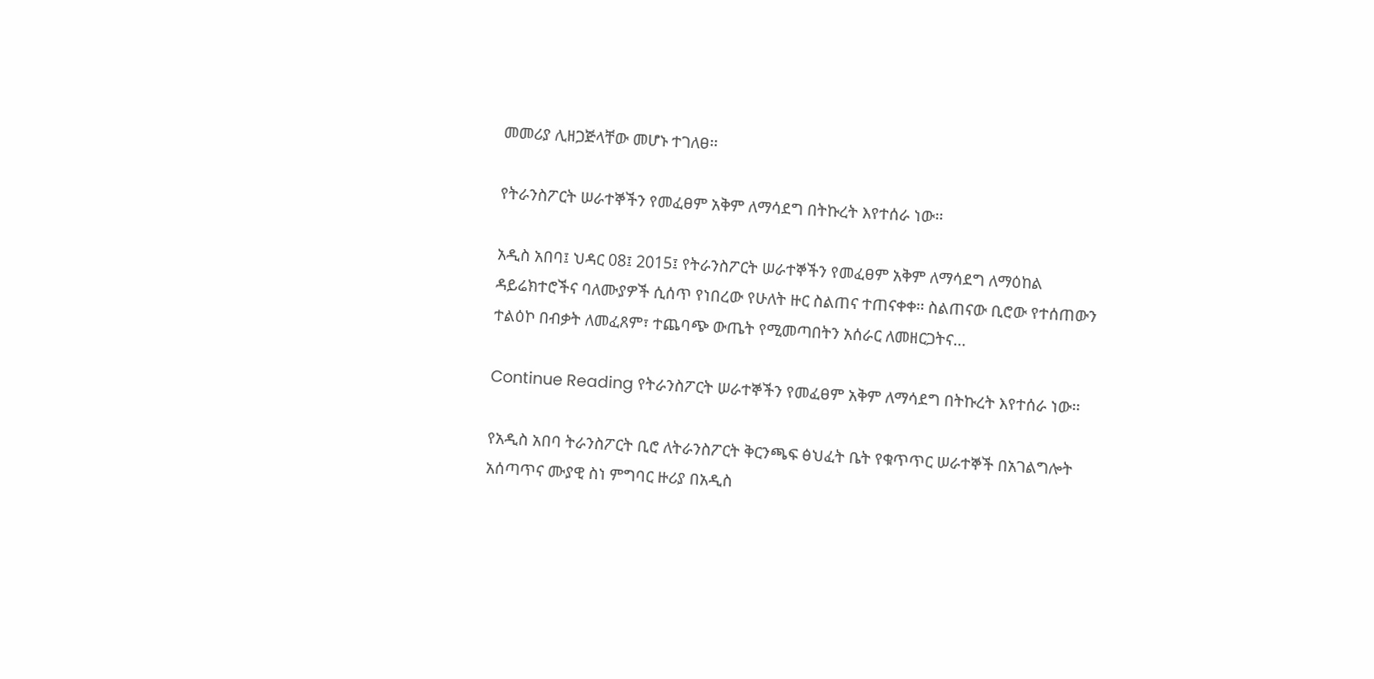መመሪያ ሊዘጋጅላቸው መሆኑ ተገለፀ፡፡

የትራንስፖርት ሠራተኞችን የመፈፀም አቅም ለማሳደግ በትኩረት እየተሰራ ነው፡፡

አዲስ አበባ፤ ህዳር 08፤ 2015፤ የትራንስፖርት ሠራተኞችን የመፈፀም አቅም ለማሳደግ ለማዕከል ዳይሬክተሮችና ባለሙያዎች ሲሰጥ የነበረው የሁለት ዙር ስልጠና ተጠናቀቀ፡፡ ስልጠናው ቢሮው የተሰጠውን ተልዕኮ በብቃት ለመፈጸም፣ ተጨባጭ ውጤት የሚመጣበትን አሰራር ለመዘርጋትና…

Continue Reading የትራንስፖርት ሠራተኞችን የመፈፀም አቅም ለማሳደግ በትኩረት እየተሰራ ነው፡፡

የአዲስ አበባ ትራንስፖርት ቢሮ ለትራንስፖርት ቅርንጫፍ ፅህፈት ቤት የቁጥጥር ሠራተኞች በአገልግሎት አሰጣጥና ሙያዊ ስነ ምግባር ዙሪያ በአዲስ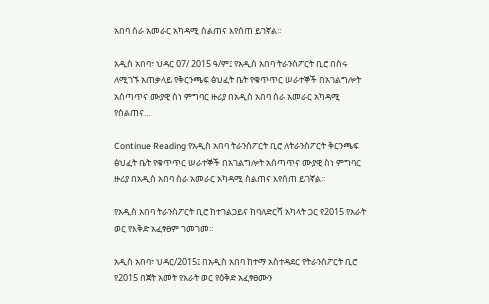አበባ ስራ አመራር አካዳሚ ስልጠና እየሰጠ ይገኛል፡፡

አዲስ አበባ፣ ህዳር 07/ 2015 ዓ/ም፤ የአዲስ አበባ ትራንስፖርት ቢሮ በስሩ ለሚገኙ አጠቃላይ የቅርንጫፍ ፅህፈት ቤት የቁጥጥር ሠራተኞች በአገልግሎት አሰጣጥና ሙያዊ ስነ ምግባር ዙሪያ በአዲስ አበባ ስራ አመራር አካዳሚ የስልጠና…

Continue Reading የአዲስ አበባ ትራንስፖርት ቢሮ ለትራንስፖርት ቅርንጫፍ ፅህፈት ቤት የቁጥጥር ሠራተኞች በአገልግሎት አሰጣጥና ሙያዊ ስነ ምግባር ዙሪያ በአዲስ አበባ ስራ አመራር አካዳሚ ስልጠና እየሰጠ ይገኛል፡፡

የአዲስ አበባ ትራንስፖርት ቢሮ ከተገልጋይና ከባለድርሻ አካላት ጋር የ2015 የአራት ወር የእቅድ አፈፃፀም ገመገመ፡፡

አዲስ አበባ፣ ህዳር/2015፤ በአዲስ አበባ ከተማ አስተዳደር የትራንስፖርት ቢሮ የ2015 በጀት አመት የአራት ወር የዕቅድ አፈፃፀሙን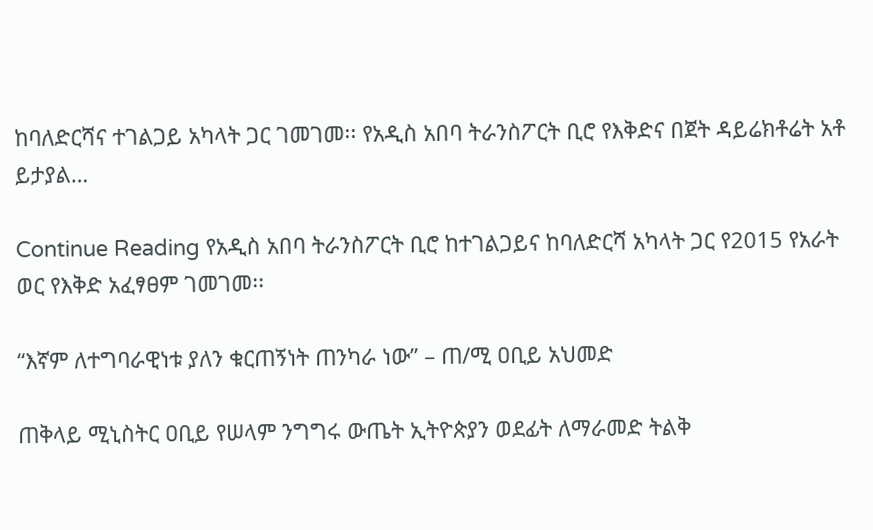ከባለድርሻና ተገልጋይ አካላት ጋር ገመገመ፡፡ የአዲስ አበባ ትራንስፖርት ቢሮ የእቅድና በጀት ዳይሬክቶሬት አቶ ይታያል…

Continue Reading የአዲስ አበባ ትራንስፖርት ቢሮ ከተገልጋይና ከባለድርሻ አካላት ጋር የ2015 የአራት ወር የእቅድ አፈፃፀም ገመገመ፡፡

“እኛም ለተግባራዊነቱ ያለን ቁርጠኝነት ጠንካራ ነው” – ጠ/ሚ ዐቢይ አህመድ

ጠቅላይ ሚኒስትር ዐቢይ የሠላም ንግግሩ ውጤት ኢትዮጵያን ወደፊት ለማራመድ ትልቅ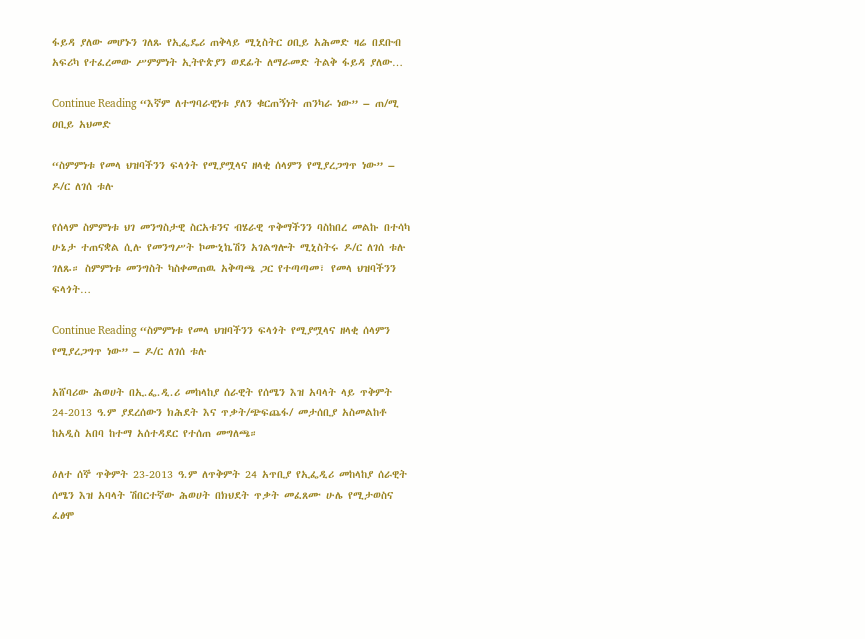ፋይዳ ያለው መሆኑን ገለጹ የኢፌዴሪ ጠቅላይ ሚኒስትር ዐቢይ አሕመድ ዛሬ በደቡብ አፍሪካ የተፈረመው ሥምምነት ኢትዮጵያን ወደፊት ለማራመድ ትልቅ ፋይዳ ያለው…

Continue Reading “እኛም ለተግባራዊነቱ ያለን ቁርጠኝነት ጠንካራ ነው” – ጠ/ሚ ዐቢይ አህመድ

“ስምምነቱ የመላ ህዝባችንን ፍላጎት የሚያሟላና ዘላቂ ሰላምን የሚያረጋግጥ ነው” – ዶ/ር ለገሰ ቱሉ

የሰላም ስምምነቱ ህገ መንግስታዊ ስርአቱንና ብሄራዊ ጥቅማችንን ባስከበረ መልኩ በተሳካ ሁኔታ ተጠናቋል ሲሉ የመንግሥት ኮሙኒኬሽን አገልግሎት ሚኒስትሩ ዶ/ር ለገሰ ቱሉ ገለጹ። ስምምነቱ መንግስት ካስቀመጠዉ አቅጣጫ ጋር የተጣጣመ፣ የመላ ህዝባችንን ፍላጎት…

Continue Reading “ስምምነቱ የመላ ህዝባችንን ፍላጎት የሚያሟላና ዘላቂ ሰላምን የሚያረጋግጥ ነው” – ዶ/ር ለገሰ ቱሉ

አሸባሪው ሕወሀት በኢ.ፌ.ዲ.ሪ መከላከያ ሰራዊት የሰሜን እዝ አባላት ላይ ጥቅምት 24-2013 ዓ.ም ያደረሰውን ክሕደት እና ጥቃት/ጭፍጨፋ/ መታሰቢያ አስመልከቶ ከአዲስ አበባ ከተማ አሰተዳደር የተሰጠ መግለጫ።

ዕለተ ሰኞ ጥቅምት 23-2013 ዓ.ም ለጥቅምት 24 አጥቢያ የኢፌዲሪ መከላከያ ሰራዊት ሰሜን እዝ አባላት ሽበርተኛው ሕወሀት በክህደት ጥቃት መፈጸሙ ሁሌ የሚታወስና ፈፅሞ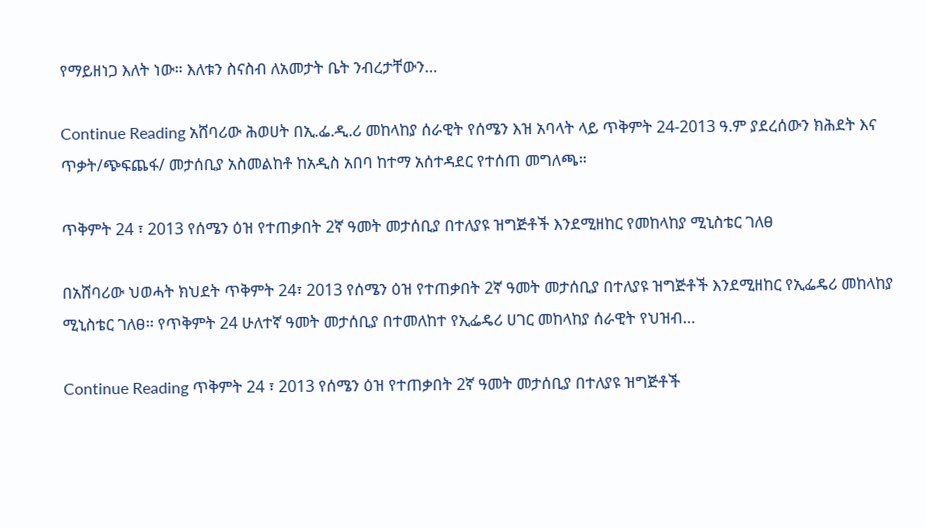የማይዘነጋ እለት ነው። እለቱን ስናስብ ለአመታት ቤት ንብረታቸውን…

Continue Reading አሸባሪው ሕወሀት በኢ.ፌ.ዲ.ሪ መከላከያ ሰራዊት የሰሜን እዝ አባላት ላይ ጥቅምት 24-2013 ዓ.ም ያደረሰውን ክሕደት እና ጥቃት/ጭፍጨፋ/ መታሰቢያ አስመልከቶ ከአዲስ አበባ ከተማ አሰተዳደር የተሰጠ መግለጫ።

ጥቅምት 24 ፣ 2013 የሰሜን ዕዝ የተጠቃበት 2ኛ ዓመት መታሰቢያ በተለያዩ ዝግጅቶች እንደሚዘከር የመከላከያ ሚኒስቴር ገለፀ

በአሸባሪው ህወሓት ክህደት ጥቅምት 24፣ 2013 የሰሜን ዕዝ የተጠቃበት 2ኛ ዓመት መታሰቢያ በተለያዩ ዝግጅቶች እንደሚዘከር የኢፌዴሪ መከላከያ ሚኒስቴር ገለፀ፡፡ የጥቅምት 24 ሁለተኛ ዓመት መታሰቢያ በተመለከተ የኢፌዴሪ ሀገር መከላከያ ሰራዊት የህዝብ…

Continue Reading ጥቅምት 24 ፣ 2013 የሰሜን ዕዝ የተጠቃበት 2ኛ ዓመት መታሰቢያ በተለያዩ ዝግጅቶች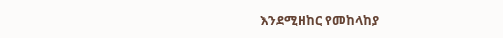እንደሚዘከር የመከላከያ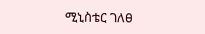ሚኒስቴር ገለፀ